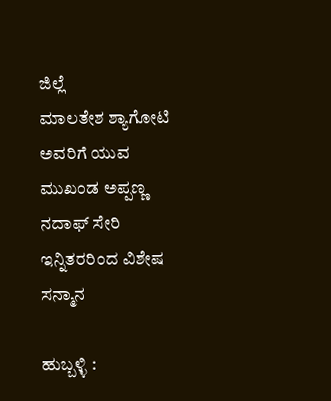ಜಿಲ್ಲೆ
ಮಾಲತೇಶ ಶ್ಯಾಗೋಟಿ ಅವರಿಗೆ ಯುವ ಮುಖಂಡ ಅಪ್ಪಣ್ಣ ನದಾಫ್ ಸೇರಿ ಇನ್ನಿತರರಿಂದ ವಿಶೇಷ ಸನ್ಮಾನ

ಹುಬ್ಬಳ್ಳಿ :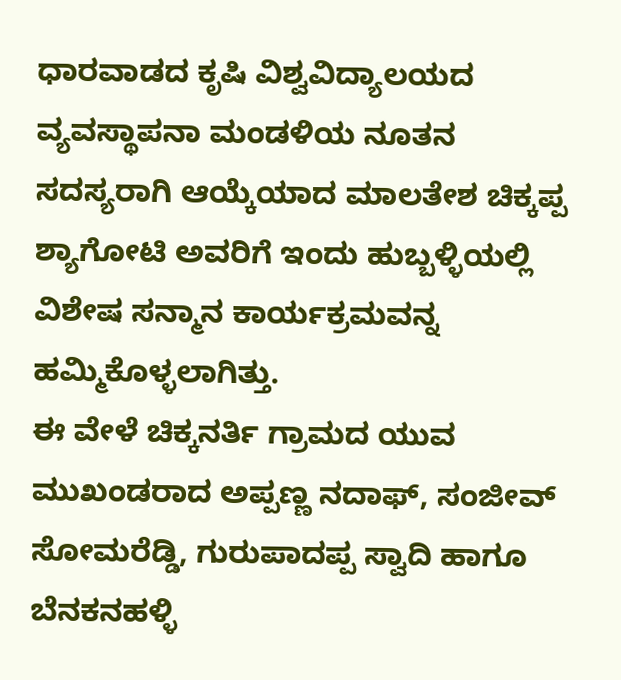ಧಾರವಾಡದ ಕೃಷಿ ವಿಶ್ವವಿದ್ಯಾಲಯದ ವ್ಯವಸ್ಥಾಪನಾ ಮಂಡಳಿಯ ನೂತನ ಸದಸ್ಯರಾಗಿ ಆಯ್ಕೆಯಾದ ಮಾಲತೇಶ ಚಿಕ್ಕಪ್ಪ ಶ್ಯಾಗೋಟಿ ಅವರಿಗೆ ಇಂದು ಹುಬ್ಬಳ್ಳಿಯಲ್ಲಿ ವಿಶೇಷ ಸನ್ಮಾನ ಕಾರ್ಯಕ್ರಮವನ್ನ ಹಮ್ಮಿಕೊಳ್ಳಲಾಗಿತ್ತು.
ಈ ವೇಳೆ ಚಿಕ್ಕನರ್ತಿ ಗ್ರಾಮದ ಯುವ ಮುಖಂಡರಾದ ಅಪ್ಪಣ್ಣ ನದಾಫ್, ಸಂಜೀವ್ ಸೋಮರೆಡ್ಡಿ, ಗುರುಪಾದಪ್ಪ ಸ್ವಾದಿ ಹಾಗೂ ಬೆನಕನಹಳ್ಳಿ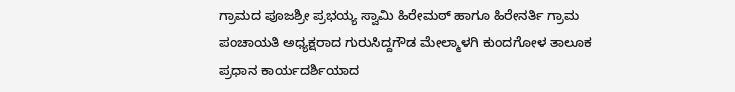ಗ್ರಾಮದ ಪೂಜಶ್ರೀ ಪ್ರಭಯ್ಯ ಸ್ವಾಮಿ ಹಿರೇಮಠ್ ಹಾಗೂ ಹಿರೇನರ್ತಿ ಗ್ರಾಮ ಪಂಚಾಯತಿ ಅಧ್ಯಕ್ಷರಾದ ಗುರುಸಿದ್ದಗೌಡ ಮೇಲ್ಮಾಳಗಿ ಕುಂದಗೋಳ ತಾಲೂಕ ಪ್ರಧಾನ ಕಾರ್ಯದರ್ಶಿಯಾದ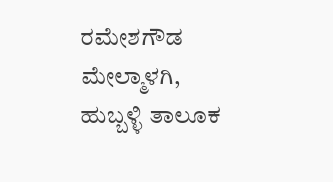ರಮೇಶಗೌಡ ಮೇಲ್ಮಾಳಗಿ, ಹುಬ್ಬಳ್ಳಿ ತಾಲೂಕ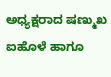ಅಧ್ಯಕ್ಷರಾದ ಷಣ್ಮುಖ ಐಹೊಳೆ ಹಾಗೂ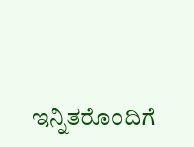ಇನ್ನಿತರೊಂದಿಗೆ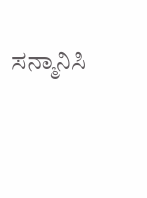ಸನ್ಮಾನಿಸಿ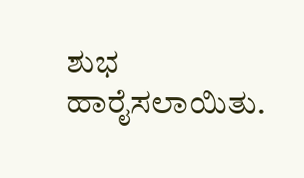ಶುಭ ಹಾರೈಸಲಾಯಿತು.